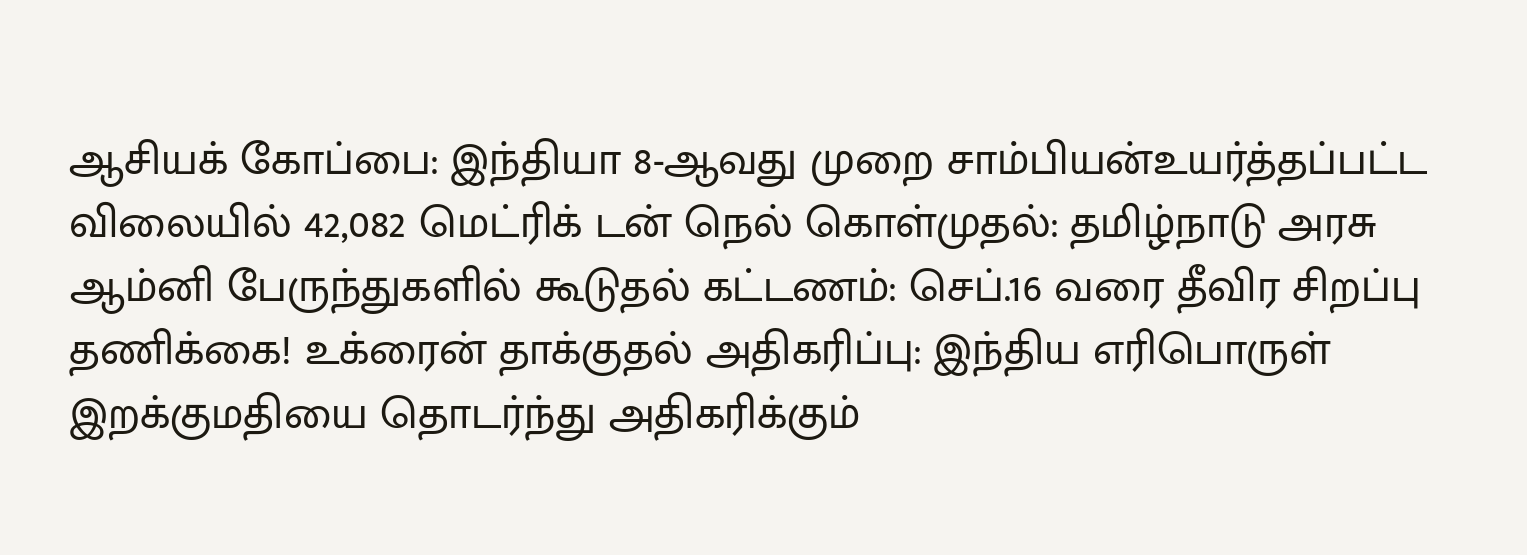ஆசியக் கோப்பை: இந்தியா 8-ஆவது முறை சாம்பியன்உயர்த்தப்பட்ட விலையில் 42,082 மெட்ரிக் டன் நெல் கொள்முதல்: தமிழ்நாடு அரசு ஆம்னி பேருந்துகளில் கூடுதல் கட்டணம்: செப்.16 வரை தீவிர சிறப்பு தணிக்கை! உக்ரைன் தாக்குதல் அதிகரிப்பு: இந்திய எரிபொருள் இறக்குமதியை தொடர்ந்து அதிகரிக்கும்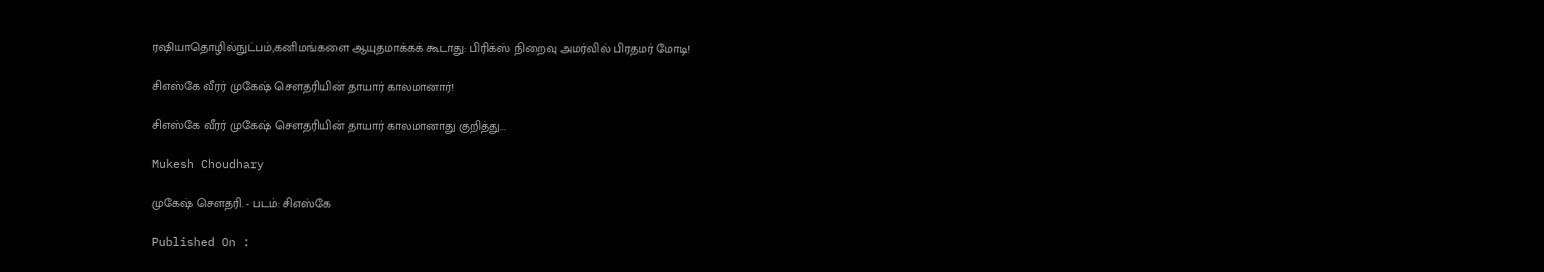ரஷியாதொழில்நுட்பம்,கனிமங்களை ஆயுதமாக்கக் கூடாது: பிரிக்ஸ் நிறைவு அமர்வில் பிரதமர் மோடி!

சிஎஸ்கே வீரர் முகேஷ் சௌதரியின் தாயார் காலமானார்!

சிஎஸ்கே வீரர் முகேஷ் சௌதரியின் தாயார் காலமானாது குறித்து...

Mukesh Choudhary

முகேஷ் சௌதரி. - படம்: சிஎஸ்கே

Published On :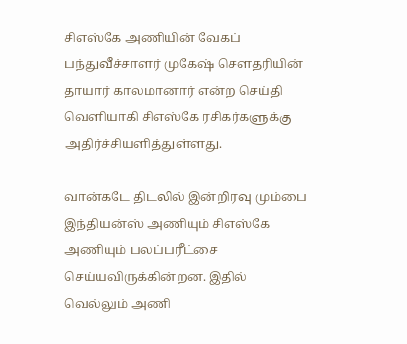சிஎஸ்கே அணியின் வேகப் பந்துவீச்சாளர் முகேஷ் சௌதரியின் தாயார் காலமானார் என்ற செய்தி வெளியாகி சிஎஸ்கே ரசிகர்களுக்கு அதிர்ச்சியளித்துள்ளது.

வான்கடே திடலில் இன்றிரவு மும்பை இந்தியன்ஸ் அணியும் சிஎஸ்கே அணியும் பலப்பரீட்சை செய்யவிருக்கின்றன. இதில் வெல்லும் அணி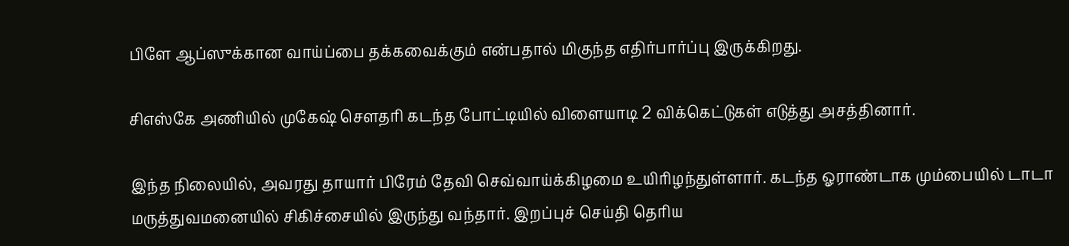பிளே ஆப்ஸுக்கான வாய்ப்பை தக்கவைக்கும் என்பதால் மிகுந்த எதிர்பார்ப்பு இருக்கிறது.

சிஎஸ்கே அணியில் முகேஷ் சௌதரி கடந்த போட்டியில் விளையாடி 2 விக்கெட்டுகள் எடுத்து அசத்தினார்.

இந்த நிலையில், அவரது தாயார் பிரேம் தேவி செவ்வாய்க்கிழமை உயிரிழந்துள்ளார். கடந்த ஓராண்டாக மும்பையில் டாடா மருத்துவமனையில் சிகிச்சையில் இருந்து வந்தார். இறப்புச் செய்தி தெரிய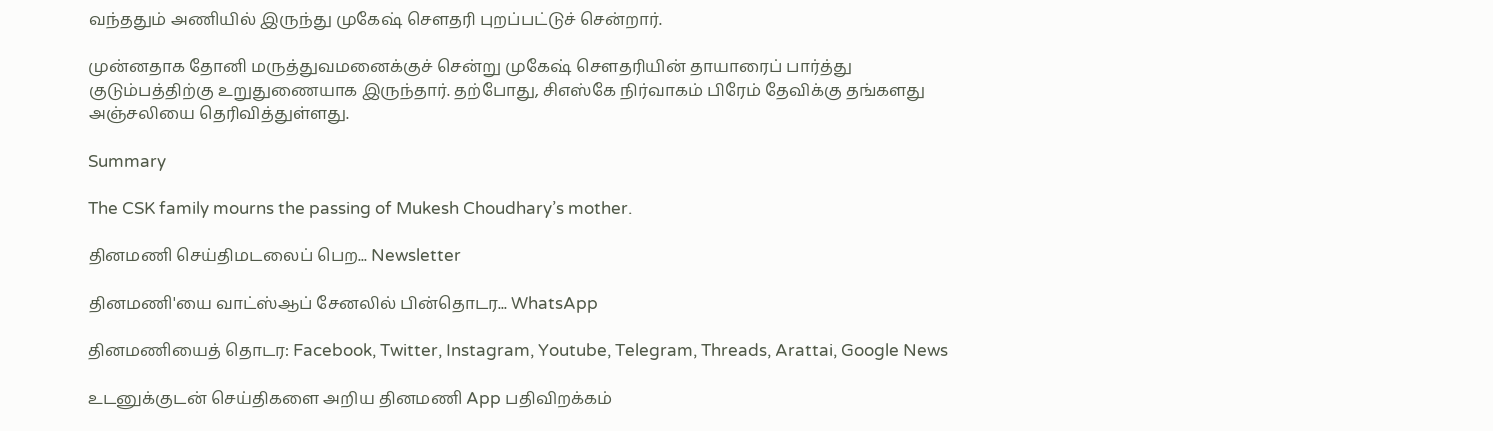வந்ததும் அணியில் இருந்து முகேஷ் சௌதரி புறப்பட்டுச் சென்றார்.

முன்னதாக தோனி மருத்துவமனைக்குச் சென்று முகேஷ் சௌதரியின் தாயாரைப் பார்த்து குடும்பத்திற்கு உறுதுணையாக இருந்தார். தற்போது, சிஎஸ்கே நிர்வாகம் பிரேம் தேவிக்கு தங்களது அஞ்சலியை தெரிவித்துள்ளது.

Summary

The CSK family mourns the passing of Mukesh Choudhary’s mother.

தினமணி செய்திமடலைப் பெற... Newsletter

தினமணி'யை வாட்ஸ்ஆப் சேனலில் பின்தொடர... WhatsApp

தினமணியைத் தொடர: Facebook, Twitter, Instagram, Youtube, Telegram, Threads, Arattai, Google News

உடனுக்குடன் செய்திகளை அறிய தினமணி App பதிவிறக்கம்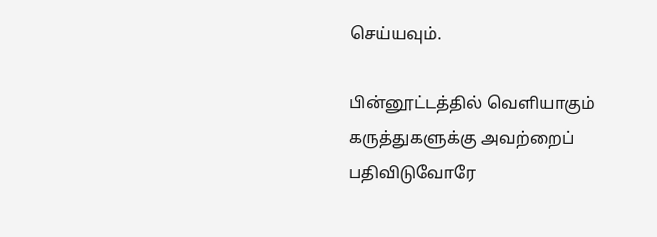செய்யவும்.

பின்னூட்டத்தில் வெளியாகும் கருத்துகளுக்கு அவற்றைப் பதிவிடுவோரே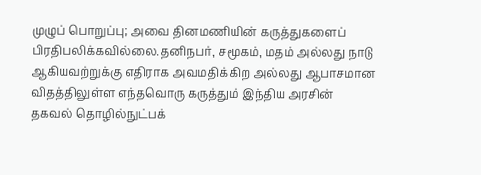முழுப் பொறுப்பு; அவை தினமணியின் கருத்துகளைப் பிரதிபலிக்கவில்லை.தனிநபர், சமூகம், மதம் அல்லது நாடு ஆகியவற்றுக்கு எதிராக அவமதிக்கிற அல்லது ஆபாசமான விதத்திலுள்ள எந்தவொரு கருத்தும் இந்திய அரசின் தகவல் தொழில்நுட்பக்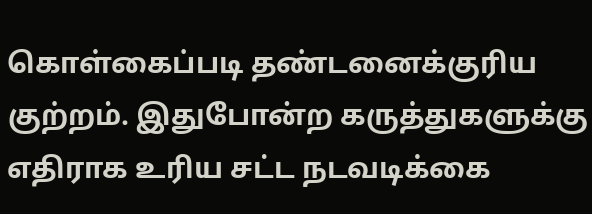கொள்கைப்படி தண்டனைக்குரிய குற்றம். இதுபோன்ற கருத்துகளுக்கு எதிராக உரிய சட்ட நடவடிக்கை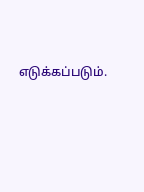எடுக்கப்படும்.